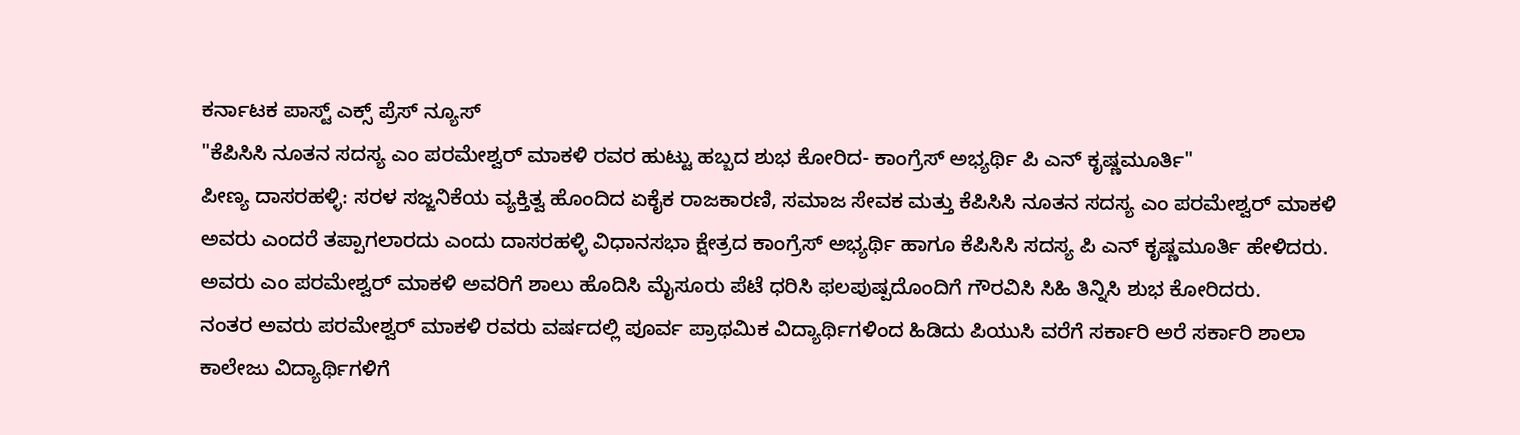ಕರ್ನಾಟಕ ಪಾಸ್ಟ್ ಎಕ್ಸ್ ಪ್ರೆಸ್ ನ್ಯೂಸ್
"ಕೆಪಿಸಿಸಿ ನೂತನ ಸದಸ್ಯ ಎಂ ಪರಮೇಶ್ವರ್ ಮಾಕಳಿ ರವರ ಹುಟ್ಟು ಹಬ್ಬದ ಶುಭ ಕೋರಿದ- ಕಾಂಗ್ರೆಸ್ ಅಭ್ಯರ್ಥಿ ಪಿ ಎನ್ ಕೃಷ್ಣಮೂರ್ತಿ"
ಪೀಣ್ಯ ದಾಸರಹಳ್ಳಿ: ಸರಳ ಸಜ್ಜನಿಕೆಯ ವ್ಯಕ್ತಿತ್ವ ಹೊಂದಿದ ಏಕೈಕ ರಾಜಕಾರಣಿ, ಸಮಾಜ ಸೇವಕ ಮತ್ತು ಕೆಪಿಸಿಸಿ ನೂತನ ಸದಸ್ಯ ಎಂ ಪರಮೇಶ್ವರ್ ಮಾಕಳಿ ಅವರು ಎಂದರೆ ತಪ್ಪಾಗಲಾರದು ಎಂದು ದಾಸರಹಳ್ಳಿ ವಿಧಾನಸಭಾ ಕ್ಷೇತ್ರದ ಕಾಂಗ್ರೆಸ್ ಅಭ್ಯರ್ಥಿ ಹಾಗೂ ಕೆಪಿಸಿಸಿ ಸದಸ್ಯ ಪಿ ಎನ್ ಕೃಷ್ಣಮೂರ್ತಿ ಹೇಳಿದರು.
ಅವರು ಎಂ ಪರಮೇಶ್ವರ್ ಮಾಕಳಿ ಅವರಿಗೆ ಶಾಲು ಹೊದಿಸಿ ಮೈಸೂರು ಪೆಟೆ ಧರಿಸಿ ಫಲಪುಷ್ಪದೊಂದಿಗೆ ಗೌರವಿಸಿ ಸಿಹಿ ತಿನ್ನಿಸಿ ಶುಭ ಕೋರಿದರು.
ನಂತರ ಅವರು ಪರಮೇಶ್ವರ್ ಮಾಕಳಿ ರವರು ವರ್ಷದಲ್ಲಿ ಪೂರ್ವ ಪ್ರಾಥಮಿಕ ವಿದ್ಯಾರ್ಥಿಗಳಿಂದ ಹಿಡಿದು ಪಿಯುಸಿ ವರೆಗೆ ಸರ್ಕಾರಿ ಅರೆ ಸರ್ಕಾರಿ ಶಾಲಾ ಕಾಲೇಜು ವಿದ್ಯಾರ್ಥಿಗಳಿಗೆ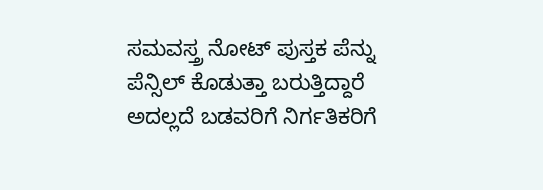ಸಮವಸ್ತ್ರ ನೋಟ್ ಪುಸ್ತಕ ಪೆನ್ನು ಪೆನ್ಸಿಲ್ ಕೊಡುತ್ತಾ ಬರುತ್ತಿದ್ದಾರೆ ಅದಲ್ಲದೆ ಬಡವರಿಗೆ ನಿರ್ಗತಿಕರಿಗೆ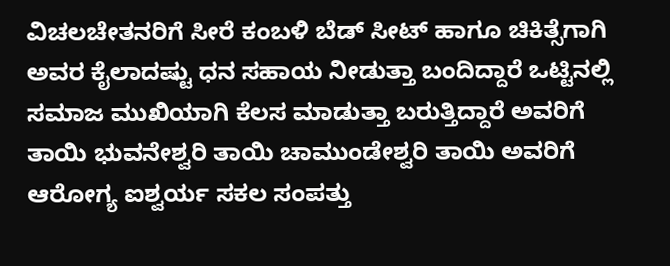ವಿಚಲಚೇತನರಿಗೆ ಸೀರೆ ಕಂಬಳಿ ಬೆಡ್ ಸೀಟ್ ಹಾಗೂ ಚಿಕಿತ್ಸೆಗಾಗಿ ಅವರ ಕೈಲಾದಷ್ಟು ಧನ ಸಹಾಯ ನೀಡುತ್ತಾ ಬಂದಿದ್ದಾರೆ ಒಟ್ಟಿನಲ್ಲಿ ಸಮಾಜ ಮುಖಿಯಾಗಿ ಕೆಲಸ ಮಾಡುತ್ತಾ ಬರುತ್ತಿದ್ದಾರೆ ಅವರಿಗೆ ತಾಯಿ ಭುವನೇಶ್ವರಿ ತಾಯಿ ಚಾಮುಂಡೇಶ್ವರಿ ತಾಯಿ ಅವರಿಗೆ ಆರೋಗ್ಯ ಐಶ್ವರ್ಯ ಸಕಲ ಸಂಪತ್ತು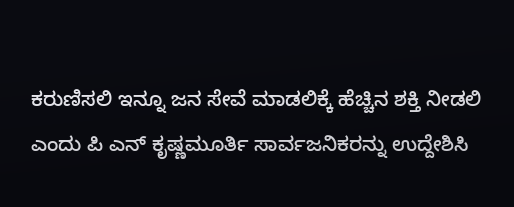ಕರುಣಿಸಲಿ ಇನ್ನೂ ಜನ ಸೇವೆ ಮಾಡಲಿಕ್ಕೆ ಹೆಚ್ಚಿನ ಶಕ್ತಿ ನೀಡಲಿ ಎಂದು ಪಿ ಎನ್ ಕೃಷ್ಣಮೂರ್ತಿ ಸಾರ್ವಜನಿಕರನ್ನು ಉದ್ದೇಶಿಸಿ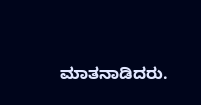ಮಾತನಾಡಿದರು.